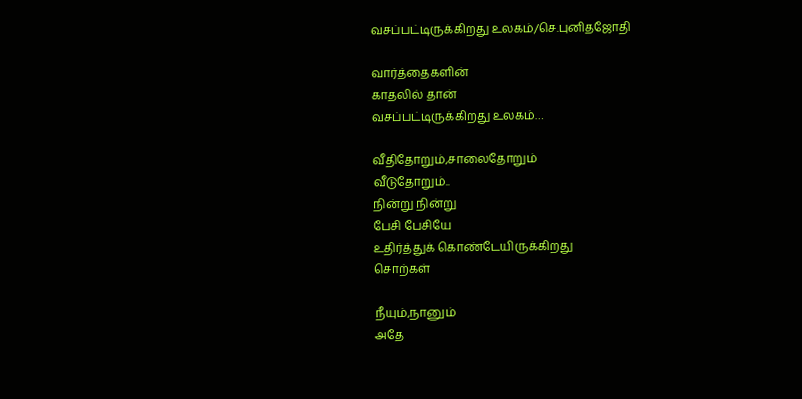வசப்பட்டிருக்கிறது உலகம்/செ.புனிதஜோதி

வார்த்தைகளின்
காதலில் தான்
வசப்பட்டிருக்கிறது உலகம்…

வீதிதோறும்,சாலைதோறும்
வீடுதோறும்..
நின்று நின்று
பேசி பேசியே
உதிர்த்துக் கொண்டேயிருக்கிறது
சொற்கள்

நீயும்,நானும்
அதே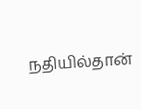நதியில்தான்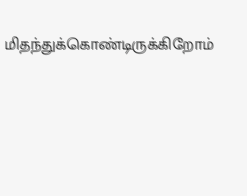மிதந்துக்கொண்டிருக்கிறோம்